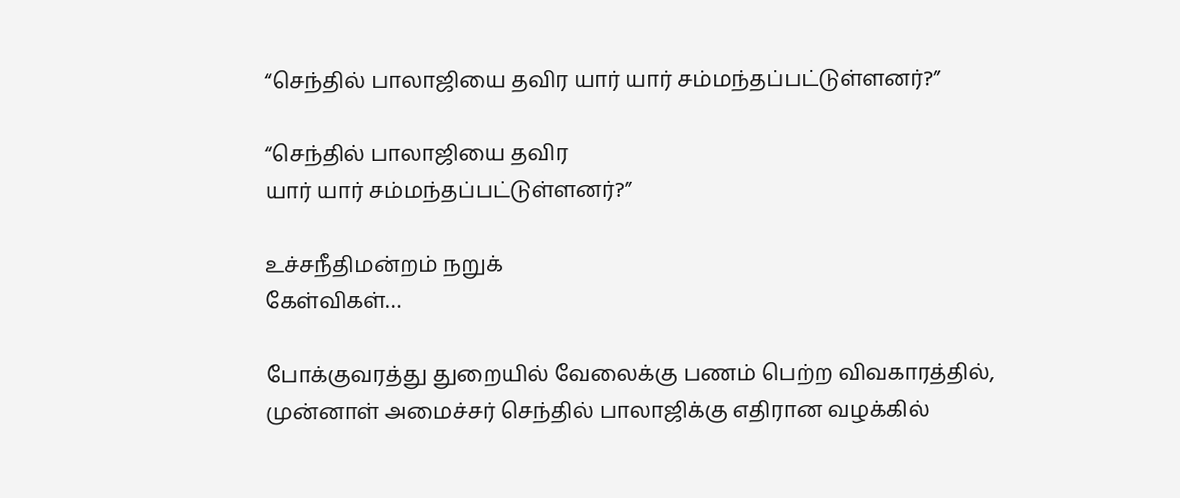“செந்தில் பாலாஜியை தவிர யார் யார் சம்மந்தப்பட்டுள்ளனர்?”

“செந்தில் பாலாஜியை தவிர
யார் யார் சம்மந்தப்பட்டுள்ளனர்?”

உச்சநீதிமன்றம் நறுக்
கேள்விகள்…

போக்குவரத்து துறையில் வேலைக்கு பணம் பெற்ற விவகாரத்தில், முன்னாள் அமைச்சர் செந்தில் பாலாஜிக்கு எதிரான வழக்கில்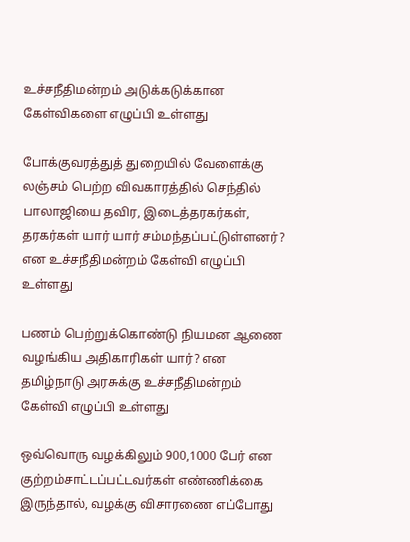உச்சநீதிமன்றம் அடுக்கடுக்கான கேள்விகளை எழுப்பி உள்ளது

போக்குவரத்துத் துறையில் வேளைக்கு லஞ்சம் பெற்ற விவகாரத்தில் செந்தில் பாலாஜியை தவிர, இடைத்தரகர்கள், தரகர்கள் யார் யார் சம்மந்தப்பட்டுள்ளனர்? என உச்சநீதிமன்றம் கேள்வி எழுப்பி உள்ளது

பணம் பெற்றுக்கொண்டு நியமன ஆணை வழங்கிய அதிகாரிகள் யார்? என தமிழ்நாடு அரசுக்கு உச்சநீதிமன்றம் கேள்வி எழுப்பி உள்ளது

ஒவ்வொரு வழக்கிலும் 900,1000 பேர் என குற்றம்சாட்டப்பட்டவர்கள் எண்ணிக்கை இருந்தால், வழக்கு விசாரணை எப்போது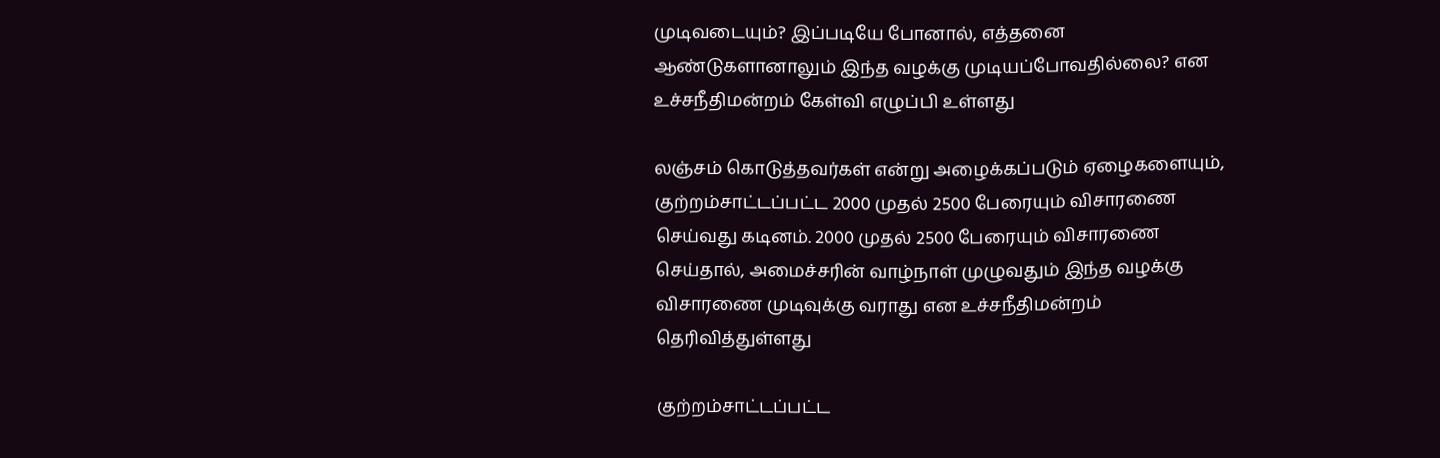முடிவடையும்? இப்படியே போனால், எத்தனை ஆண்டுகளானாலும் இந்த வழக்கு முடியப்போவதில்லை? என உச்சநீதிமன்றம் கேள்வி எழுப்பி உள்ளது

லஞ்சம் கொடுத்தவர்கள் என்று அழைக்கப்படும் ஏழைகளையும், குற்றம்சாட்டப்பட்ட 2000 முதல் 2500 பேரையும் விசாரணை செய்வது கடினம். 2000 முதல் 2500 பேரையும் விசாரணை செய்தால், அமைச்சரின் வாழ்நாள் முழுவதும் இந்த வழக்கு விசாரணை முடிவுக்கு வராது என உச்சநீதிமன்றம் தெரிவித்துள்ளது

குற்றம்சாட்டப்பட்ட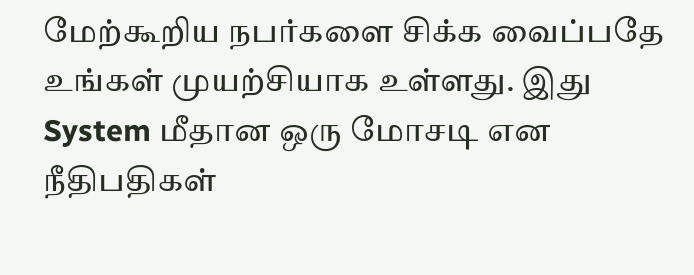மேற்கூறிய நபர்களை சிக்க வைப்பதே உங்கள் முயற்சியாக உள்ளது. இது System மீதான ஒரு மோசடி என நீதிபதிகள்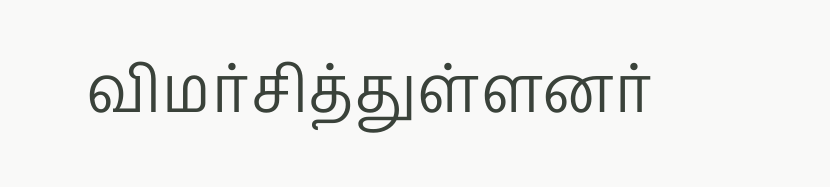விமர்சித்துள்ளனர்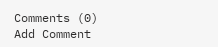Comments (0)
Add Comment